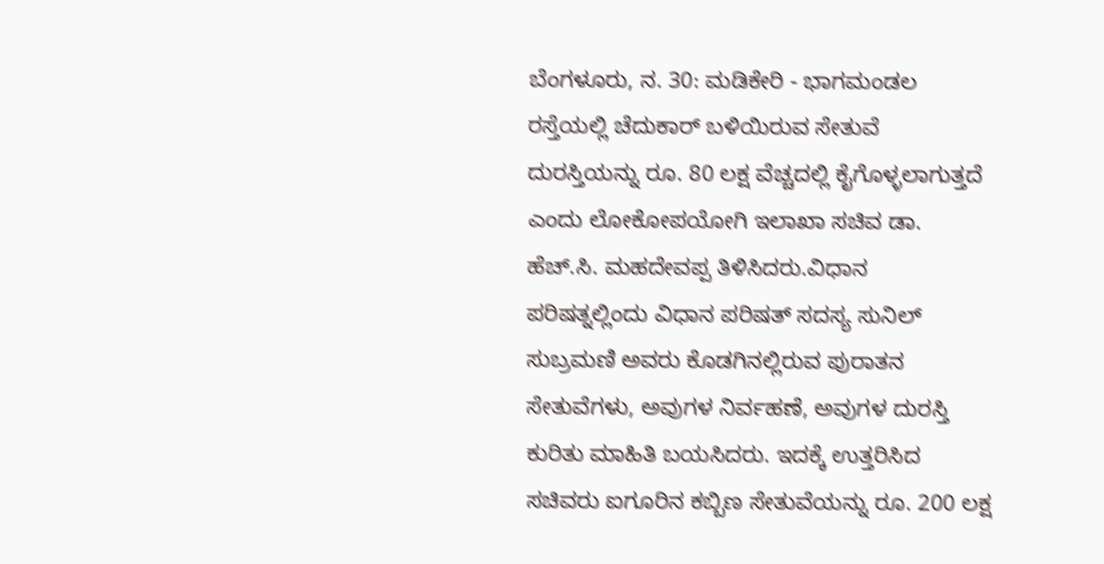ಬೆಂಗಳೂರು, ನ. 30: ಮಡಿಕೇರಿ - ಭಾಗಮಂಡಲ ರಸ್ತೆಯಲ್ಲಿ ಚೆದುಕಾರ್ ಬಳಿಯಿರುವ ಸೇತುವೆ ದುರಸ್ತಿಯನ್ನು ರೂ. 80 ಲಕ್ಷ ವೆಚ್ಚದಲ್ಲಿ ಕೈಗೊಳ್ಳಲಾಗುತ್ತದೆ ಎಂದು ಲೋಕೋಪಯೋಗಿ ಇಲಾಖಾ ಸಚಿವ ಡಾ. ಹೆಚ್.ಸಿ. ಮಹದೇವಪ್ಪ ತಿಳಿಸಿದರು.ವಿಧಾನ ಪರಿಷತ್ನಲ್ಲಿಂದು ವಿಧಾನ ಪರಿಷತ್ ಸದಸ್ಯ ಸುನಿಲ್ ಸುಬ್ರಮಣಿ ಅವರು ಕೊಡಗಿನಲ್ಲಿರುವ ಪುರಾತನ ಸೇತುವೆಗಳು, ಅವುಗಳ ನಿರ್ವಹಣೆ, ಅವುಗಳ ದುರಸ್ತಿ ಕುರಿತು ಮಾಹಿತಿ ಬಯಸಿದರು. ಇದಕ್ಕೆ ಉತ್ತರಿಸಿದ ಸಚಿವರು ಐಗೂರಿನ ಕಬ್ಬಿಣ ಸೇತುವೆಯನ್ನು ರೂ. 200 ಲಕ್ಷ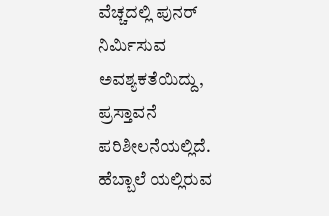ವೆಚ್ಚದಲ್ಲಿ ಪುನರ್ ನಿರ್ಮಿಸುವ ಅವಶ್ಯಕತೆಯಿದ್ದು, ಪ್ರಸ್ತಾವನೆ ಪರಿಶೀಲನೆಯಲ್ಲಿದೆ. ಹೆಬ್ಬಾಲೆ ಯಲ್ಲಿರುವ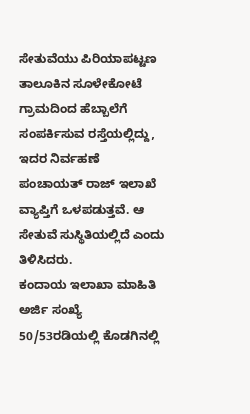ಸೇತುವೆಯು ಪಿರಿಯಾಪಟ್ಟಣ ತಾಲೂಕಿನ ಸೂಳೇಕೋಟೆ ಗ್ರಾಮದಿಂದ ಹೆಬ್ಬಾಲೆಗೆ ಸಂಪರ್ಕಿಸುವ ರಸ್ತೆಯಲ್ಲಿದ್ದು, ಇದರ ನಿರ್ವಹಣೆ ಪಂಚಾಯತ್ ರಾಜ್ ಇಲಾಖೆ ವ್ಯಾಪ್ತಿಗೆ ಒಳಪಡುತ್ತವೆ. ಆ ಸೇತುವೆ ಸುಸ್ಥಿತಿಯಲ್ಲಿದೆ ಎಂದು ತಿಳಿಸಿದರು.
ಕಂದಾಯ ಇಲಾಖಾ ಮಾಹಿತಿ
ಅರ್ಜಿ ಸಂಖ್ಯೆ 50/53ರಡಿಯಲ್ಲಿ ಕೊಡಗಿನಲ್ಲಿ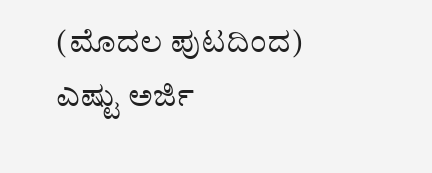(ಮೊದಲ ಪುಟದಿಂದ) ಎಷ್ಟು ಅರ್ಜಿ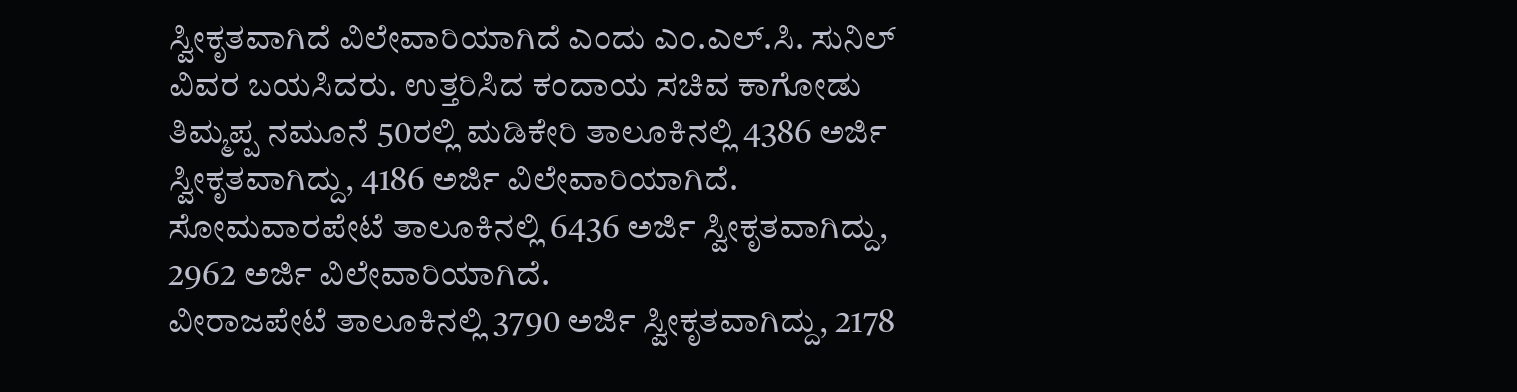ಸ್ವೀಕೃತವಾಗಿದೆ ವಿಲೇವಾರಿಯಾಗಿದೆ ಎಂದು ಎಂ.ಎಲ್.ಸಿ. ಸುನಿಲ್ ವಿವರ ಬಯಸಿದರು. ಉತ್ತರಿಸಿದ ಕಂದಾಯ ಸಚಿವ ಕಾಗೋಡು ತಿಮ್ಮಪ್ಪ ನಮೂನೆ 50ರಲ್ಲಿ ಮಡಿಕೇರಿ ತಾಲೂಕಿನಲ್ಲಿ 4386 ಅರ್ಜಿ ಸ್ವೀಕೃತವಾಗಿದ್ದು, 4186 ಅರ್ಜಿ ವಿಲೇವಾರಿಯಾಗಿದೆ. ಸೋಮವಾರಪೇಟೆ ತಾಲೂಕಿನಲ್ಲಿ 6436 ಅರ್ಜಿ ಸ್ವೀಕೃತವಾಗಿದ್ದು, 2962 ಅರ್ಜಿ ವಿಲೇವಾರಿಯಾಗಿದೆ.
ವೀರಾಜಪೇಟೆ ತಾಲೂಕಿನಲ್ಲಿ 3790 ಅರ್ಜಿ ಸ್ವೀಕೃತವಾಗಿದ್ದು, 2178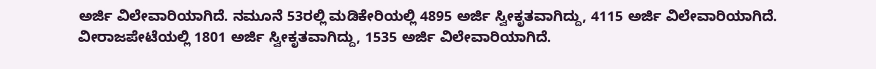ಅರ್ಜಿ ವಿಲೇವಾರಿಯಾಗಿದೆ. ನಮೂನೆ 53ರಲ್ಲಿ ಮಡಿಕೇರಿಯಲ್ಲಿ 4895 ಅರ್ಜಿ ಸ್ವೀಕೃತವಾಗಿದ್ದು, 4115 ಅರ್ಜಿ ವಿಲೇವಾರಿಯಾಗಿದೆ. ವೀರಾಜಪೇಟೆಯಲ್ಲಿ 1801 ಅರ್ಜಿ ಸ್ವೀಕೃತವಾಗಿದ್ದು, 1535 ಅರ್ಜಿ ವಿಲೇವಾರಿಯಾಗಿದೆ.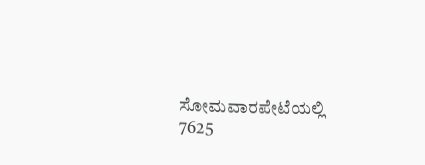ಸೋಮವಾರಪೇಟೆಯಲ್ಲಿ 7625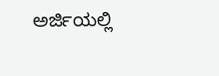ಅರ್ಜಿಯಲ್ಲಿ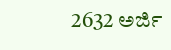2632 ಅರ್ಜಿ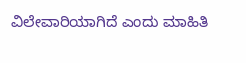ವಿಲೇವಾರಿಯಾಗಿದೆ ಎಂದು ಮಾಹಿತಿ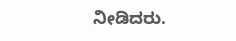ನೀಡಿದರು.